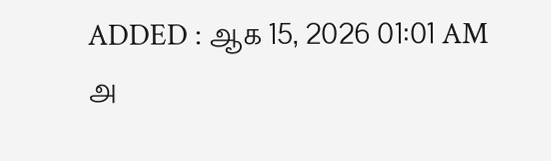ADDED : ஆக 15, 2026 01:01 AM
அ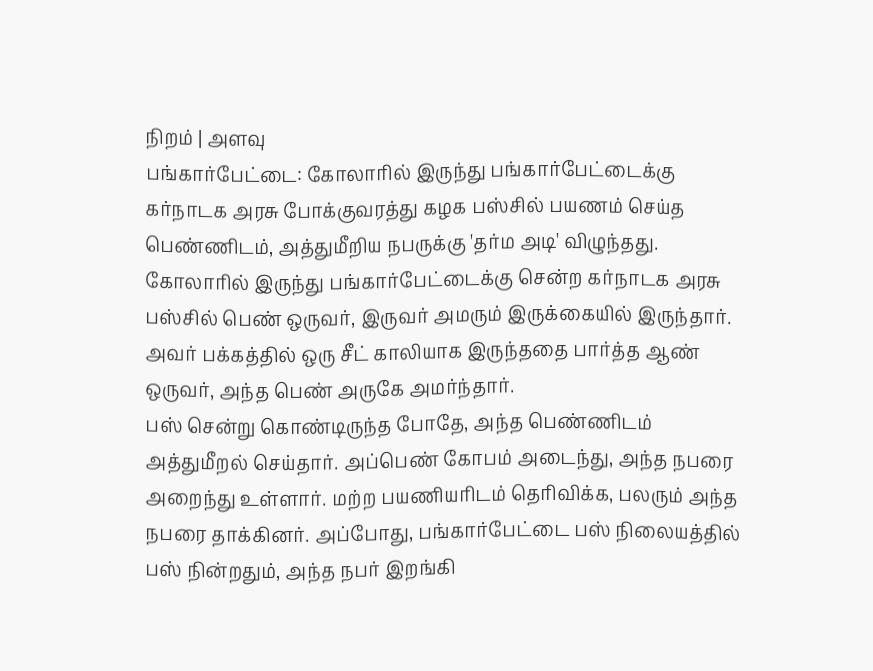நிறம் | அளவு
பங்கார்பேட்டை: கோலாரில் இருந்து பங்கார்பேட்டைக்கு கர்நாடக அரசு போக்குவரத்து கழக பஸ்சில் பயணம் செய்த பெண்ணிடம், அத்துமீறிய நபருக்கு 'தர்ம அடி' விழுந்தது.
கோலாரில் இருந்து பங்கார்பேட்டைக்கு சென்ற கர்நாடக அரசு பஸ்சில் பெண் ஒருவர், இருவர் அமரும் இருக்கையில் இருந்தார். அவர் பக்கத்தில் ஒரு சீட் காலியாக இருந்ததை பார்த்த ஆண் ஒருவர், அந்த பெண் அருகே அமர்ந்தார்.
பஸ் சென்று கொண்டிருந்த போதே, அந்த பெண்ணிடம் அத்துமீறல் செய்தார். அப்பெண் கோபம் அடைந்து, அந்த நபரை அறைந்து உள்ளார். மற்ற பயணியரிடம் தெரிவிக்க, பலரும் அந்த நபரை தாக்கினர். அப்போது, பங்கார்பேட்டை பஸ் நிலையத்தில் பஸ் நின்றதும், அந்த நபர் இறங்கி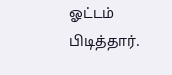ஓட்டம் பிடித்தார்.